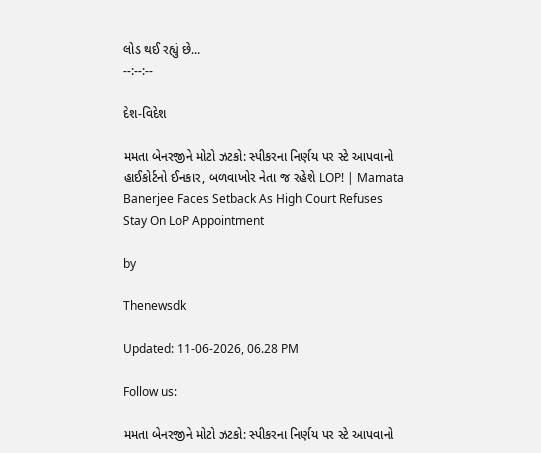લોડ થઈ રહ્યું છે...
--:--:--

દેશ-વિદેશ

મમતા બેનરજીને મોટો ઝટકો: સ્પીકરના નિર્ણય પર સ્ટે આપવાનો હાઈકોર્ટનો ઈનકાર, બળવાખોર નેતા જ રહેશે LOP! | Mamata Banerjee Faces Setback As High Court Refuses Stay On LoP Appointment

by

Thenewsdk

Updated: 11-06-2026, 06.28 PM

Follow us:

મમતા બેનરજીને મોટો ઝટકો: સ્પીકરના નિર્ણય પર સ્ટે આપવાનો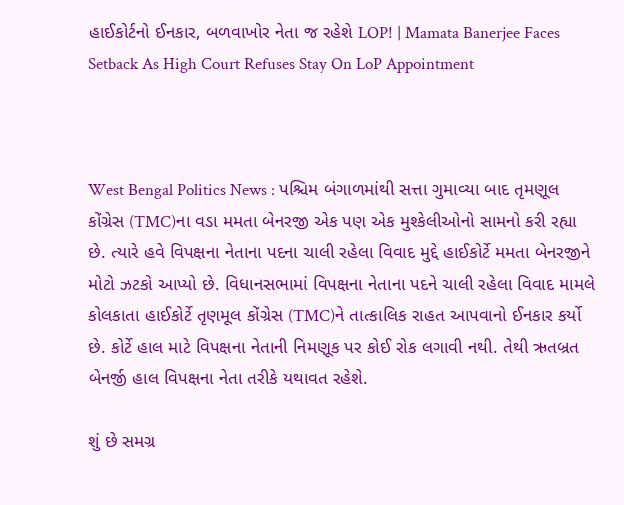હાઈકોર્ટનો ઈનકાર, બળવાખોર નેતા જ રહેશે LOP! | Mamata Banerjee Faces Setback As High Court Refuses Stay On LoP Appointment



West Bengal Politics News : પશ્ચિમ બંગાળમાંથી સત્તા ગુમાવ્યા બાદ તૃમણૂલ કોંગ્રેસ (TMC)ના વડા મમતા બેનરજી એક પણ એક મુશ્કેલીઓનો સામનો કરી રહ્યા છે. ત્યારે હવે વિપક્ષના નેતાના પદના ચાલી રહેલા વિવાદ મુદ્દે હાઈકોર્ટે મમતા બેનરજીને મોટો ઝટકો આપ્યો છે. વિધાનસભામાં વિપક્ષના નેતાના પદને ચાલી રહેલા વિવાદ મામલે કોલકાતા હાઈકોર્ટે તૃણમૂલ કોંગ્રેસ (TMC)ને તાત્કાલિક રાહત આપવાનો ઈનકાર કર્યો છે. કોર્ટે હાલ માટે વિપક્ષના નેતાની નિમણૂક પર કોઈ રોક લગાવી નથી. તેથી ઋતબ્રત બેનર્જી હાલ વિપક્ષના નેતા તરીકે યથાવત રહેશે.

શું છે સમગ્ર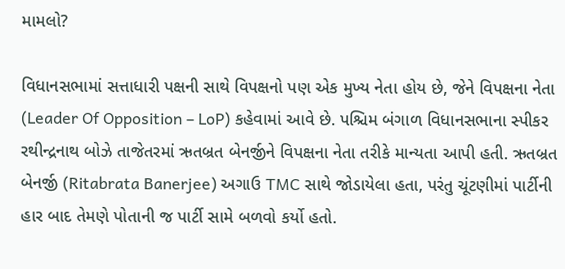મામલો?

વિધાનસભામાં સત્તાધારી પક્ષની સાથે વિપક્ષનો પણ એક મુખ્ય નેતા હોય છે, જેને વિપક્ષના નેતા (Leader Of Opposition – LoP) કહેવામાં આવે છે. પશ્ચિમ બંગાળ વિધાનસભાના સ્પીકર રથીન્દ્રનાથ બોઝે તાજેતરમાં ઋતબ્રત બેનર્જીને વિપક્ષના નેતા તરીકે માન્યતા આપી હતી. ઋતબ્રત બેનર્જી (Ritabrata Banerjee) અગાઉ TMC સાથે જોડાયેલા હતા, પરંતુ ચૂંટણીમાં પાર્ટીની હાર બાદ તેમણે પોતાની જ પાર્ટી સામે બળવો કર્યો હતો.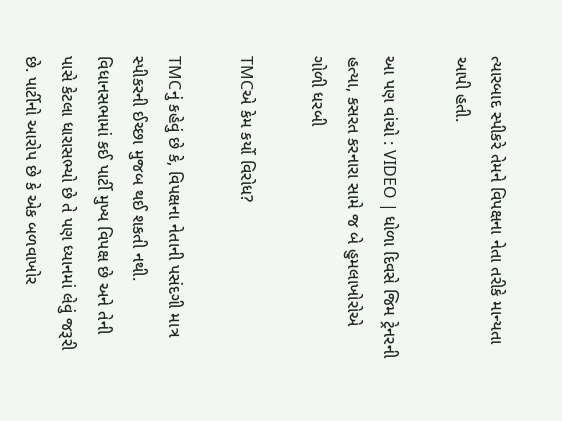ત્યારબાદ સ્પીકરે તેમને વિપક્ષના નેતા તરીકે માન્યતા આપી હતી.

આ પણ વાંચો : VIDEO | ધોળા દિવસે જિમ ટ્રેનરની હત્યા, કસરત કરનારા સામે જ બે હુમલાખોરોએ ગોળી ધરબી

TMCએ કેમ કર્યો વિરોધ?

TMCનું કહેવું છે કે, વિપક્ષના નેતાની પસંદગી માત્ર સ્પીકરની ઈચ્છા મુજબ થઈ શકતી નથી. વિધાનસભામાં કઈ પાર્ટી મુખ્ય વિપક્ષ છે અને તેની પાસે કેટલા ધારાસભ્યો છે તે પણ ધ્યાનમાં લેવું જરૂરી છે. પાર્ટીનો આરોપ છે કે એક બળવાખોર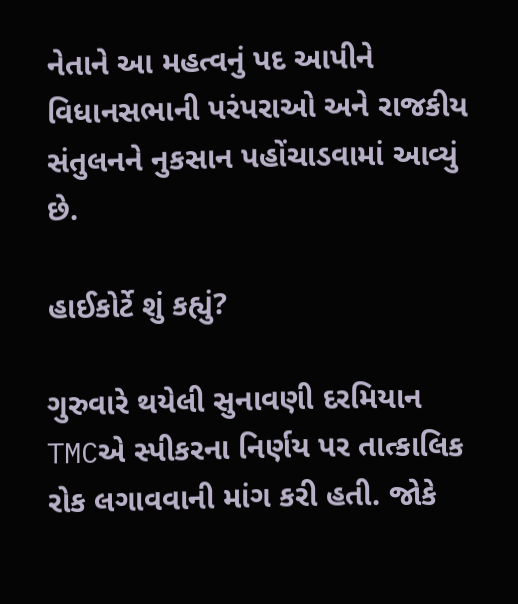નેતાને આ મહત્વનું પદ આપીને વિધાનસભાની પરંપરાઓ અને રાજકીય સંતુલનને નુકસાન પહોંચાડવામાં આવ્યું છે.

હાઈકોર્ટે શું કહ્યું?

ગુરુવારે થયેલી સુનાવણી દરમિયાન TMCએ સ્પીકરના નિર્ણય પર તાત્કાલિક રોક લગાવવાની માંગ કરી હતી. જોકે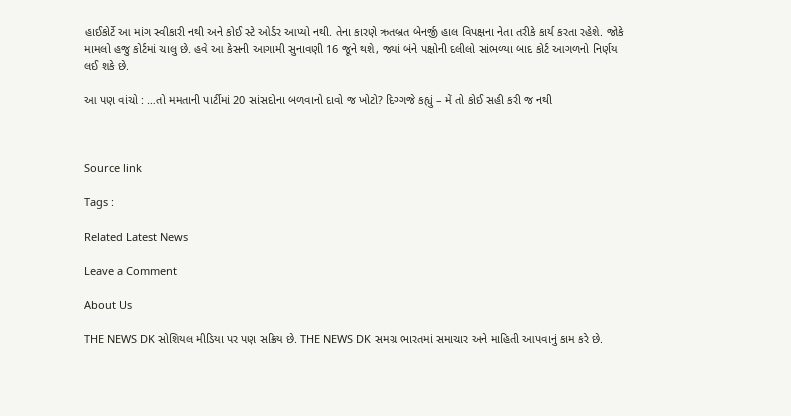હાઈકોર્ટે આ માંગ સ્વીકારી નથી અને કોઈ સ્ટે ઓર્ડર આપ્યો નથી. તેના કારણે ઋતબ્રત બેનર્જી હાલ વિપક્ષના નેતા તરીકે કાર્ય કરતા રહેશે. જોકે મામલો હજુ કોર્ટમાં ચાલુ છે. હવે આ કેસની આગામી સુનાવણી 16 જૂને થશે, જ્યાં બંને પક્ષોની દલીલો સાંભળ્યા બાદ કોર્ટ આગળનો નિર્ણય લઈ શકે છે.

આ પણ વાંચો : …તો મમતાની પાર્ટીમાં 20 સાંસદોના બળવાનો દાવો જ ખોટો? દિગ્ગજે કહ્યું – મેં તો કોઈ સહી કરી જ નથી



Source link

Tags :

Related Latest News

Leave a Comment

About Us

THE NEWS DK સોશિયલ મીડિયા પર પણ સક્રિય છે. THE NEWS DK સમગ્ર ભારતમાં સમાચાર અને માહિતી આપવાનું કામ કરે છે.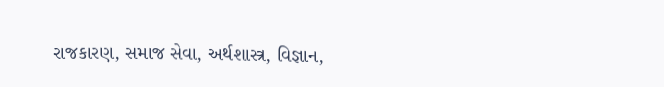રાજકારણ, સમાજ સેવા, અર્થશાસ્ત્ર, વિજ્ઞાન,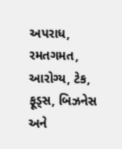અપરાધ, રમતગમત, આરોગ્ય, ટેક, ફૂડ્સ, બિઝનેસ અને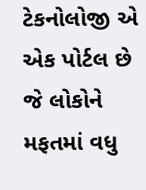ટેકનોલોજી એ એક પોર્ટલ છે જે લોકોને મફતમાં વધુ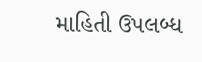માહિતી ઉપલબ્ધ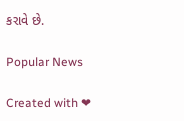કરાવે છે.

Popular News

Created with ❤